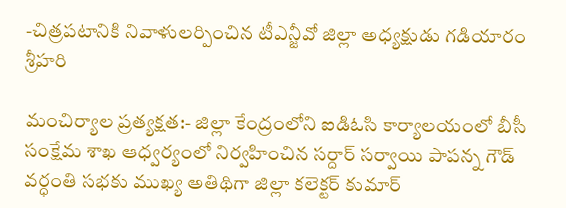-చిత్రపటానికి నివాళులర్పించిన టీఎన్జీవో జిల్లా అధ్యక్షుడు గడియారం శ్రీహరి

మంచిర్యాల ప్రత్యక్షత:- జిల్లా కేంద్రంలోని ఐడిఓసి కార్యాలయంలో బీసీ సంక్షేమ శాఖ ఆధ్వర్యంలో నిర్వహించిన సర్దార్ సర్వాయి పాపన్న గౌడ్ వర్ధంతి సభకు ముఖ్య అతిథిగా జిల్లా కలెక్టర్ కుమార్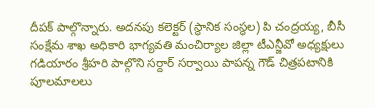దీపక్ పాల్గొన్నారు. అదనపు కలెక్టర్ (స్థానిక సంస్థల) పి చంద్రయ్య, బీసీ సంక్షేమ శాఖ అధికారి భాగ్యవతి మంచిర్యాల జిల్లా టీఎన్జీవో అధ్యక్షులు గడియారం శ్రీహరి పాల్గొని సర్దార్ సర్వాయి పాపన్న గౌడ్ చిత్రపటానికి పూలమాలలు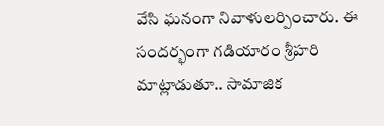వేసి ఘనంగా నివాళులర్పించారు. ఈ సందర్భంగా గడియారం శ్రీహరి మాట్లాడుతూ.. సామాజిక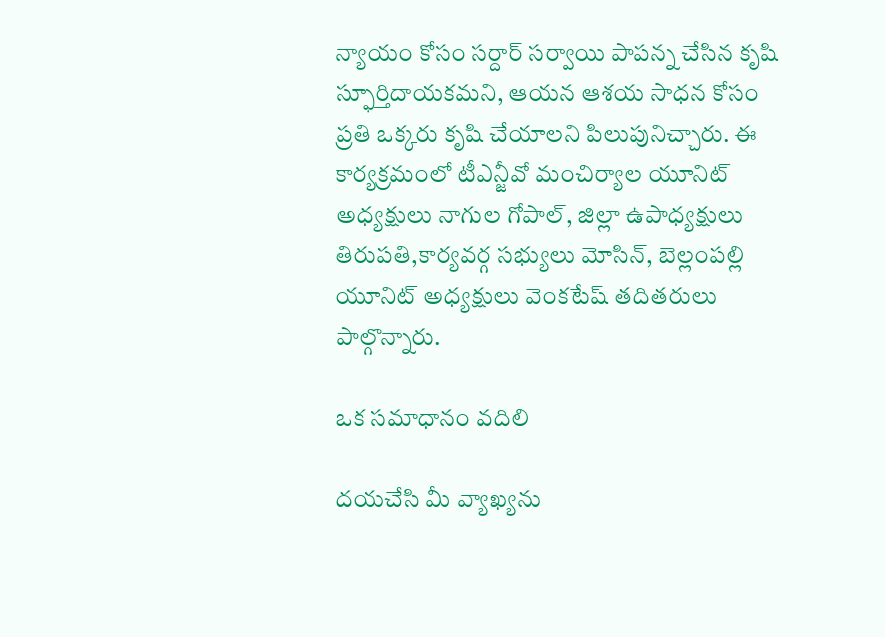న్యాయం కోసం సర్దార్ సర్వాయి పాపన్న చేసిన కృషి స్ఫూర్తిదాయకమని, ఆయన ఆశయ సాధన కోసం ప్రతి ఒక్కరు కృషి చేయాలని పిలుపునిచ్చారు. ఈ కార్యక్రమంలో టీఎన్జీవో మంచిర్యాల యూనిట్ అధ్యక్షులు నాగుల గోపాల్, జిల్లా ఉపాధ్యక్షులు తిరుపతి,కార్యవర్గ సభ్యులు మోసిన్, బెల్లంపల్లి యూనిట్ అధ్యక్షులు వెంకటేష్ తదితరులు పాల్గొన్నారు.

ఒక సమాధానం వదిలి

దయచేసి మీ వ్యాఖ్యను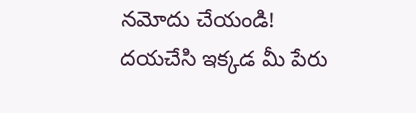నమోదు చేయండి!
దయచేసి ఇక్కడ మీ పేరు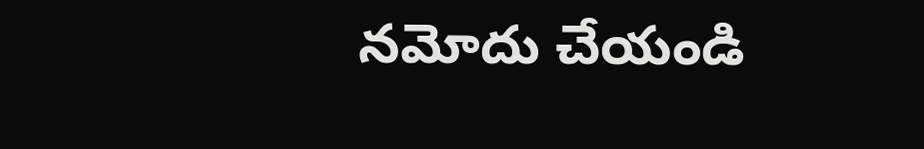నమోదు చేయండి